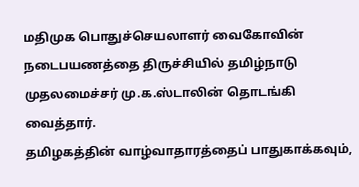மதிமுக பொதுச்செயலாளர் வைகோவின் நடைபயணத்தை திருச்சியில் தமிழ்நாடு முதலமைச்சர் மு.க.ஸ்டாலின் தொடங்கி வைத்தார்.
தமிழகத்தின் வாழ்வாதாரத்தைப் பாதுகாக்கவும்,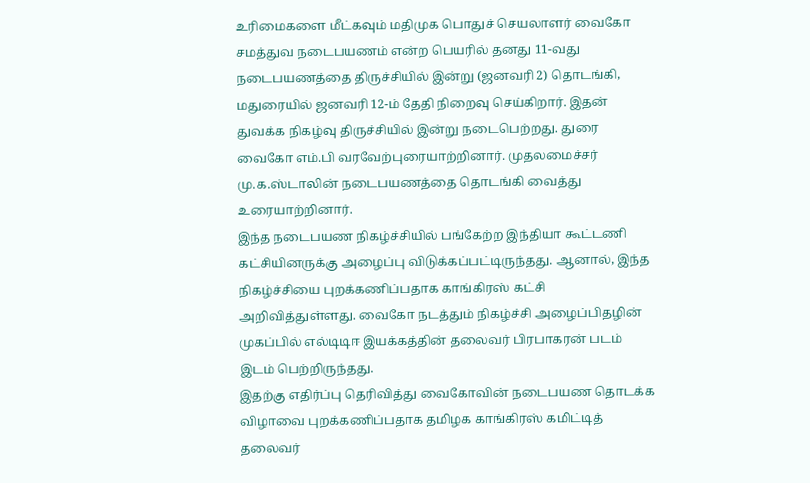உரிமைகளை மீட்கவும் மதிமுக பொதுச் செயலாளர் வைகோ சமத்துவ நடைபயணம் என்ற பெயரில் தனது 11-வது நடைபயணத்தை திருச்சியில் இன்று (ஜனவரி 2) தொடங்கி, மதுரையில் ஜனவரி 12-ம் தேதி நிறைவு செய்கிறார். இதன் துவக்க நிகழ்வு திருச்சியில் இன்று நடைபெற்றது. துரை வைகோ எம்.பி வரவேற்புரையாற்றினார். முதலமைச்சர் மு.க.ஸ்டாலின் நடைபயணத்தை தொடங்கி வைத்து உரையாற்றினார்.
இந்த நடைபயண நிகழ்ச்சியில் பங்கேற்ற இந்தியா கூட்டணி கட்சியினருக்கு அழைப்பு விடுக்கப்பட்டிருந்தது. ஆனால், இந்த நிகழ்ச்சியை புறக்கணிப்பதாக காங்கிரஸ் கட்சி அறிவித்துள்ளது. வைகோ நடத்தும் நிகழ்ச்சி அழைப்பிதழின் முகப்பில் எல்டிடிஈ இயக்கத்தின் தலைவர் பிரபாகரன் படம் இடம் பெற்றிருந்தது.
இதற்கு எதிர்ப்பு தெரிவித்து வைகோவின் நடைபயண தொடக்க விழாவை புறக்கணிப்பதாக தமிழக காங்கிரஸ் கமிட்டித் தலைவர்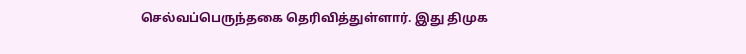செல்வப்பெருந்தகை தெரிவித்துள்ளார். இது திமுக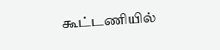கூட்டணியில்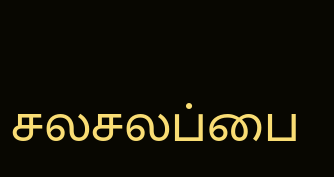சலசலப்பை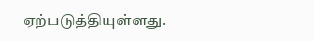ஏற்படுத்தியுள்ளது.